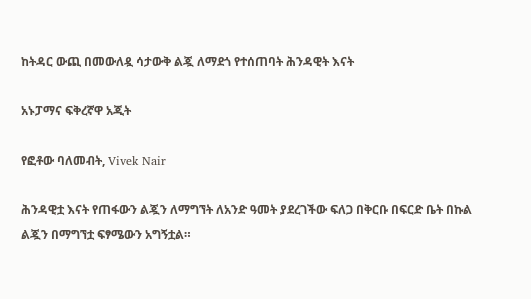ከትዳር ውጪ በመውለዷ ሳታውቅ ልጇ ለማደጎ የተሰጠባት ሕንዳዊት እናት

አኑፓማና ፍቅረኛዋ አጂት

የፎቶው ባለመብት, Vivek Nair

ሕንዳዊቷ እናት የጠፋውን ልጇን ለማግኘት ለአንድ ዓመት ያደረገችው ፍለጋ በቅርቡ በፍርድ ቤት በኩል ልጇን በማግኘቷ ፍፃሜውን አግኝቷል።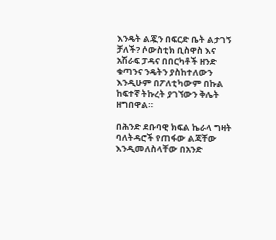እንዴት ልጇን በፍርድ ቤት ልታገኝ ቻለች? ሶውስቲክ ቢስዋስ እና አሽራፍ ፓዳና በበርካቶች ዘንድ ቁጣንና ንዴትን ያስከተለውን እንዲሁም በፖለቲካውም በኩል ከፍተኛ ትኩረት ያገኘውን ቅሌት ዘግበዋል።

በሕንድ ደቡባዊ ክፍል ኬራላ ግዛት ባለትዳሮች የጠፋው ልጃቸው እንዲመለስላቸው በአንድ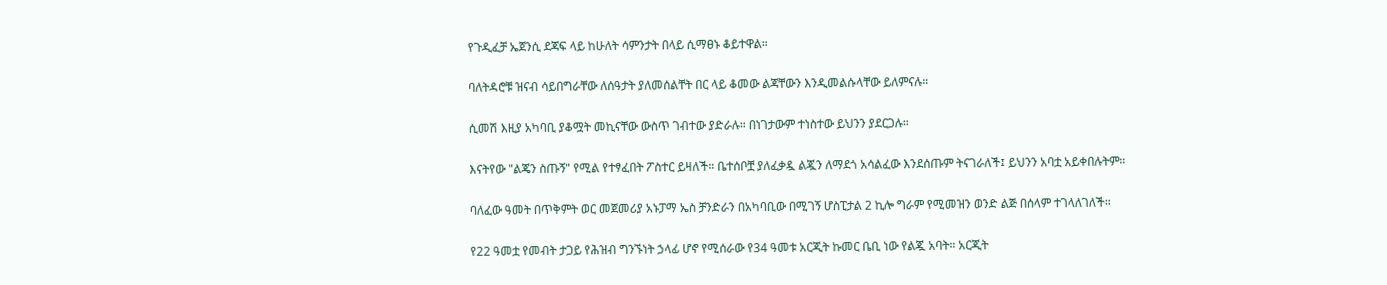የጉዲፈቻ ኤጀንሲ ደጃፍ ላይ ከሁለት ሳምንታት በላይ ሲማፀኑ ቆይተዋል።

ባለትዳሮቹ ዝናብ ሳይበግራቸው ለሰዓታት ያለመሰልቸት በር ላይ ቆመው ልጃቸውን እንዲመልሱላቸው ይለምናሉ።

ሲመሽ እዚያ አካባቢ ያቆሟት መኪናቸው ውስጥ ገብተው ያድራሉ። በነገታውም ተነስተው ይህንን ያደርጋሉ።

እናትየው "ልጄን ስጡኝ" የሚል የተፃፈበት ፖስተር ይዛለች። ቤተሰቦቿ ያለፈቃዷ ልጇን ለማደጎ አሳልፈው እንደሰጡም ትናገራለች፤ ይህንን አባቷ አይቀበሉትም።

ባለፈው ዓመት በጥቅምት ወር መጀመሪያ አኑፓማ ኤስ ቻንድራን በአካባቢው በሚገኝ ሆስፒታል 2 ኪሎ ግራም የሚመዝን ወንድ ልጅ በሰላም ተገላለገለች።

የ22 ዓመቷ የመብት ታጋይ የሕዝብ ግንኙነት ኃላፊ ሆኖ የሚሰራው የ34 ዓመቱ አርጂት ኩመር ቤቢ ነው የልጇ አባት። አርጂት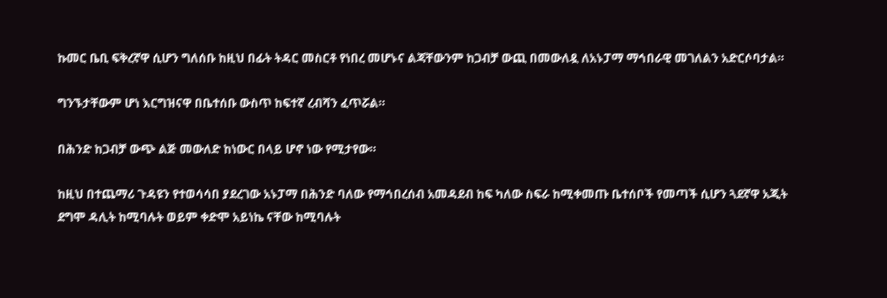ኩመር ቤቢ ፍቅረኛዋ ሲሆን ግለሰቡ ከዚህ በፊት ትዳር መስርቶ የነበረ መሆኑና ልጃቸውንም ከጋብቻ ውጪ በመውለዷ ለአኑፓማ ማኅበራዊ መገለልን አድርሶባታል።

ግንኙታቸውም ሆነ እርግዝናዋ በቤተሰቡ ውስጥ ከፍተኛ ረብሻን ፈጥሯል።

በሕንድ ከጋብቻ ውጭ ልጅ መውለድ ከነውር በላይ ሆኖ ነው የሚታየው።

ከዚህ በተጨማሪ ጉዳዩን የተወሳሳበ ያደረገው አኑፓማ በሕንድ ባለው የማኅበረሰብ አመዳደብ ከፍ ካለው ስፍራ ከሚቀመጡ ቤተሰቦች የመጣች ሲሆን ጓደኛዋ አጂት ደግሞ ዳሊት ከሚባሉት ወይም ቀድሞ አይነኬ ናቸው ከሚባሉት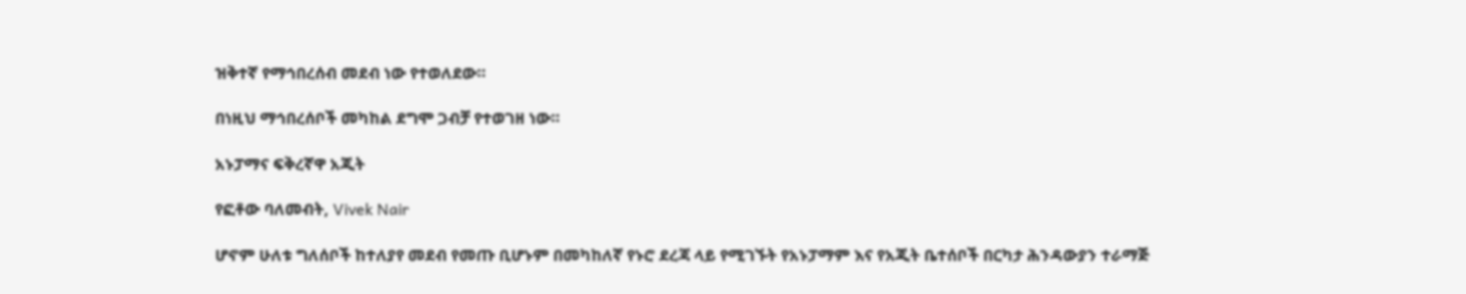ዝቅተኛ የማኅበረሰብ መደብ ነው የተወለደው።

በነዚህ ማኅበረሰቦች መካከል ደግሞ ጋብቻ የተወገዘ ነው።

አኑፓማና ፍቅረኛዋ አጂት

የፎቶው ባለመብት, Vivek Nair

ሆኖም ሁለቱ ግለሰቦች ከተለያየ መደብ የመጡ ቢሆኑም በመካከለኛ የኑሮ ደረጃ ላይ የሚገኙት የአኑፓማም እና የአጂት ቤተሰቦች በርካታ ሕንዳውያን ተራማጅ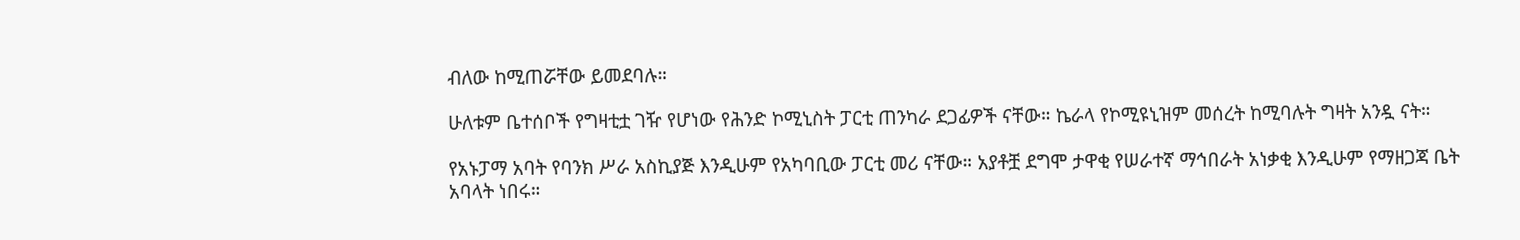ብለው ከሚጠሯቸው ይመደባሉ።

ሁለቱም ቤተሰቦች የግዛቲቷ ገዥ የሆነው የሕንድ ኮሚኒስት ፓርቲ ጠንካራ ደጋፊዎች ናቸው። ኬራላ የኮሚዩኒዝም መሰረት ከሚባሉት ግዛት አንዷ ናት።

የአኑፓማ አባት የባንክ ሥራ አስኪያጅ እንዲሁም የአካባቢው ፓርቲ መሪ ናቸው። አያቶቿ ደግሞ ታዋቂ የሠራተኛ ማኅበራት አነቃቂ እንዲሁም የማዘጋጃ ቤት አባላት ነበሩ።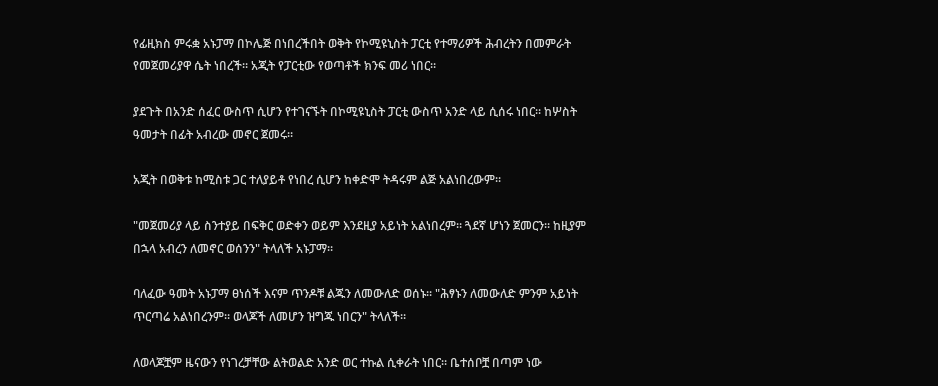የፊዚክስ ምሩቋ አኑፓማ በኮሌጅ በነበረችበት ወቅት የኮሚዩኒስት ፓርቲ የተማሪዎች ሕብረትን በመምራት የመጀመሪያዋ ሴት ነበረች። አጂት የፓርቲው የወጣቶች ክንፍ መሪ ነበር።

ያደጉት በአንድ ሰፈር ውስጥ ሲሆን የተገናኙት በኮሚዩኒስት ፓርቲ ውስጥ አንድ ላይ ሲሰሩ ነበር። ከሦስት ዓመታት በፊት አብረው መኖር ጀመሩ።

አጂት በወቅቱ ከሚስቱ ጋር ተለያይቶ የነበረ ሲሆን ከቀድሞ ትዳሩም ልጅ አልነበረውም።

"መጀመሪያ ላይ ስንተያይ በፍቅር ወድቀን ወይም እንደዚያ አይነት አልነበረም። ጓደኛ ሆነን ጀመርን። ከዚያም በኋላ አብረን ለመኖር ወሰንን" ትላለች አኑፓማ።

ባለፈው ዓመት አኑፓማ ፀነሰች እናም ጥንዶቹ ልጁን ለመውለድ ወሰኑ። "ሕፃኑን ለመውለድ ምንም አይነት ጥርጣሬ አልነበረንም። ወላጆች ለመሆን ዝግጁ ነበርን" ትላለች።

ለወላጆቿም ዜናውን የነገረቻቸው ልትወልድ አንድ ወር ተኩል ሲቀራት ነበር። ቤተሰቦቿ በጣም ነው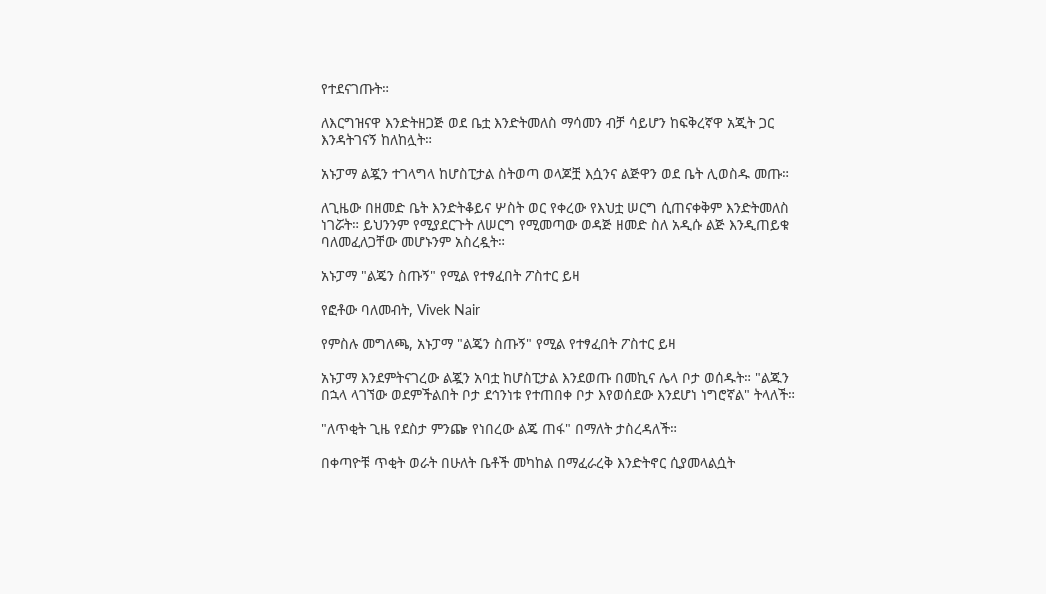የተደናገጡት።

ለእርግዝናዋ እንድትዘጋጅ ወደ ቤቷ እንድትመለስ ማሳመን ብቻ ሳይሆን ከፍቅረኛዋ አጂት ጋር እንዳትገናኝ ከለከሏት።

አኑፓማ ልጇን ተገላግላ ከሆስፒታል ስትወጣ ወላጆቿ እሷንና ልጅዋን ወደ ቤት ሊወስዱ መጡ።

ለጊዜው በዘመድ ቤት እንድትቆይና ሦስት ወር የቀረው የእህቷ ሠርግ ሲጠናቀቅም እንድትመለስ ነገሯት። ይህንንም የሚያደርጉት ለሠርግ የሚመጣው ወዳጅ ዘመድ ስለ አዲሱ ልጅ እንዲጠይቁ ባለመፈለጋቸው መሆኑንም አስረዷት።

አኑፓማ "ልጄን ስጡኝ" የሚል የተፃፈበት ፖስተር ይዛ

የፎቶው ባለመብት, Vivek Nair

የምስሉ መግለጫ, አኑፓማ "ልጄን ስጡኝ" የሚል የተፃፈበት ፖስተር ይዛ

አኑፓማ እንደምትናገረው ልጇን አባቷ ከሆስፒታል እንደወጡ በመኪና ሌላ ቦታ ወሰዱት። "ልጁን በኋላ ላገኘው ወደምችልበት ቦታ ደኅንነቱ የተጠበቀ ቦታ እየወሰደው እንደሆነ ነግሮኛል" ትላለች።

"ለጥቂት ጊዜ የደስታ ምንጬ የነበረው ልጄ ጠፋ" በማለት ታስረዳለች።

በቀጣዮቹ ጥቂት ወራት በሁለት ቤቶች መካከል በማፈራረቅ እንድትኖር ሲያመላልሷት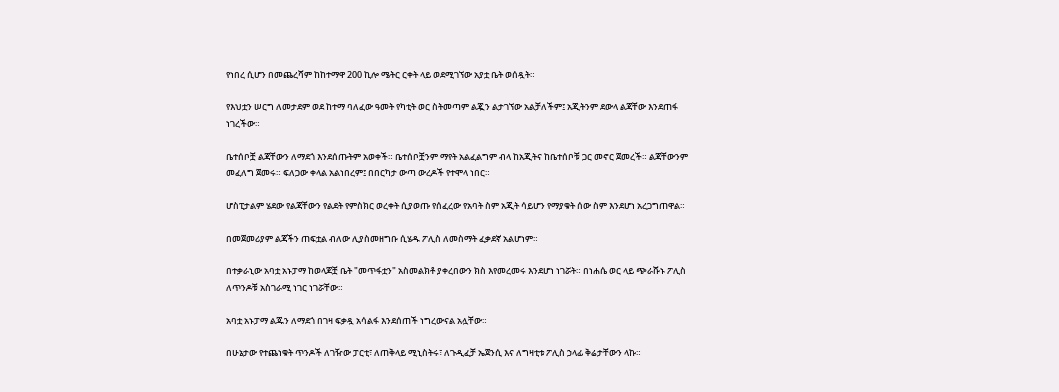የነበረ ሲሆን በመጨረሻም ከከተማዋ 200 ኪሎ ሜትር ርቀት ላይ ወደሚገኘው አያቷ ቤት ወሰዷት።

የእህቷን ሠርግ ለመታደም ወደ ከተማ ባለፈው ዓመት የካቲት ወር ስትመጣም ልጇን ልታገኘው አልቻለችም፤ አጂትንም ደውላ ልጃቸው እንደጠፋ ነገረችው።

ቤተሰቦቿ ልጃቸውን ለማደጎ እንደሰጡትም አወቀች። ቤተሰቦቿንም ማየት አልፈልግም ብላ ከአጂትና ከቤተሰቦቹ ጋር መኖር ጀመረች። ልጃቸውንም መፈለግ ጀመሩ። ፍለጋው ቀላል አልነበረም፤ በበርካታ ውጣ ውረዶች የተሞላ ነበር።

ሆስፒታልም ሄደው የልጃቸውን የልደት የምስክር ወረቀት ሲያወጡ የሰፈረው የአባት ስም አጂት ሳይሆን የማያቁት ሰው ስም እንደሆነ አረጋግጠዋል።

በመጀመሪያም ልጃችን ጠፍቷል ብለው ሊያስመዘግቡ ሲሄዱ ፖሊስ ለመስማት ፈቃደኛ አልሆነም።

በተቃራኒው አባቷ አኑፓማ ከወላጆቿ ቤት "መጥፋቷን" አስመልክቶ ያቀረበውን ክስ እየመረመሩ እንደሆነ ነገሯት። በነሐሴ ወር ላይ ጭራሹኑ ፖሊስ ለጥንዶቹ አስገራሚ ነገር ነገሯቸው።

አባቷ አኑፓማ ልጁን ለማደጎ በገዛ ፍቃዷ አሳልፋ እንደሰጠች ነግረውናል አሏቸው።

በሁኔታው የተጨነቁት ጥንዶች ለገዥው ፓርቲ፣ ለጠቅላይ ሚኒስትሩ፣ ለጉዲፈቻ ኤጀንሲ እና ለግዛቲቱ ፖሊስ ኃላፊ ቅሬታቸውን ላኩ።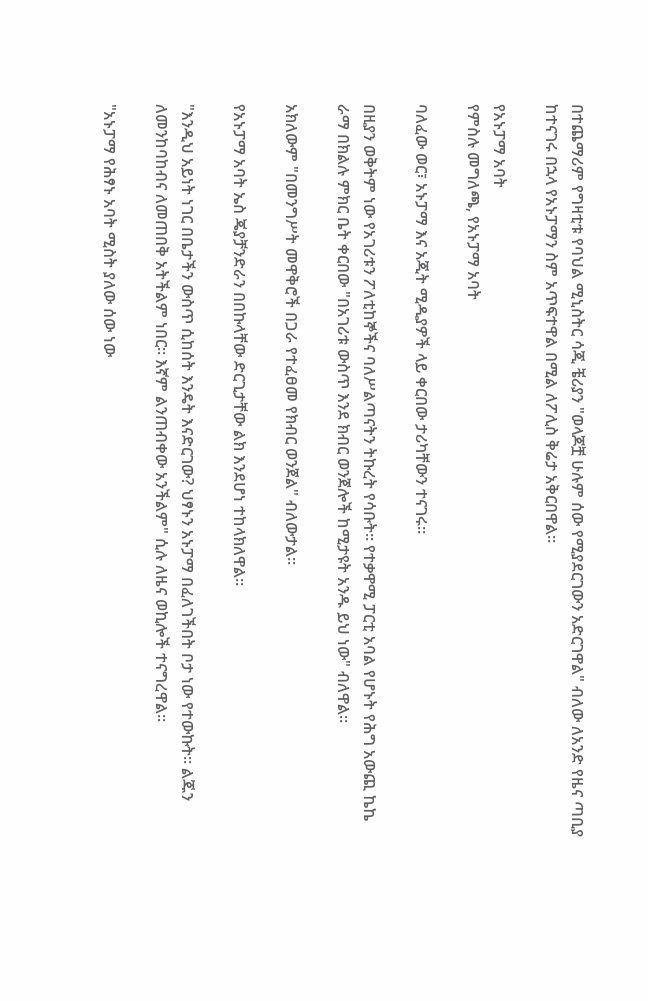በተጨማሪም የግዛቲቱ የባህል ሚኒስትር ሳጂ ቼሪያን "ወላጆቿ ሁሉም ሰው የሚያደርገውን አድርገዋል" ብለው ለአንድ የዜና ጣቢያ ከተናገሩ በኋላ የአኑፓማን ስም አጥፍተዋል በሚል ለፖሊስ ቅሬታ አቅርበዋል።

የአኑፓማ አባት
የምስሉ መግለጫ, የአኑፓማ አባት

ባለፈው ወር፣ አኑፓማ እና አጂት ሚዲያዎች ላይ ቀርበው ታሪካቸውን ተናገሩ።

በዚያን ወቅትም ነው የአገሪቱን ፖለቲከኞችና ባለሥልጣናትን ትኩረት የሳቡት። የተቃዋሚ ፓርቲ አባል የሆኑት የሕግ አውጪ ኬኬ ራማ በክልሉ ምክር ቤት ቀርበው "በአገሪቱ ውስጥ እንደ ክብር ወንጀሎች ከሚታዩት አንዱ ይህ ነው" ብለዋል።

አክለውም "በመንግሥት መዋቅሮች በጋራ የተፈፀመ የክብር ወንጀል" ብለውታል።

የአኑፓማ አባት ኤስ ጄያቻንድራን በበኩላቸው ድርጊታቸው ልክ እንደሆነ ተከላክለዋል።

"እንዲህ አይነት ነገር በቤታችን ውስጥ ሲከሰት እንዴት እናድርገው? ህፃኑን አኑፓማ በፈለገችበት ቦታ ነው የተውኩት። ልጁን ለመንከባከብና ለመጠበቅ አትችልም ነበር። እኛም ልንጠብቀው አንችልም" ሲሉ ለዜና ወኪሎች ተናግረዋል።

"አኑፓማ የሕፃኑ አባት ሚስት ያለው ሰው ነው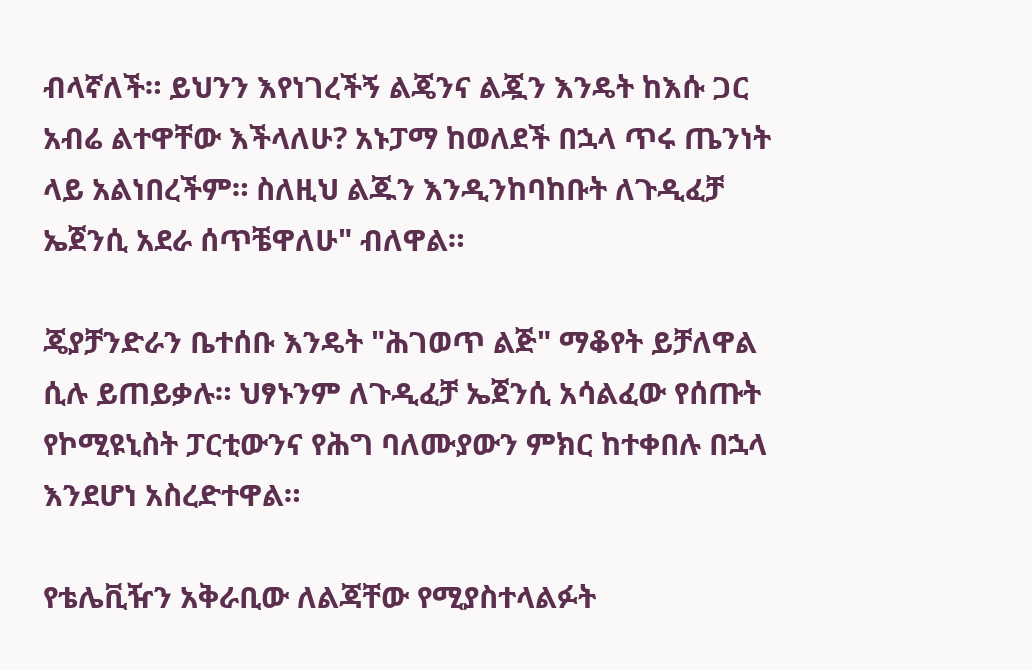ብላኛለች። ይህንን እየነገረችኝ ልጄንና ልጇን እንዴት ከእሱ ጋር አብሬ ልተዋቸው እችላለሁ? አኑፓማ ከወለደች በኋላ ጥሩ ጤንነት ላይ አልነበረችም። ስለዚህ ልጁን እንዲንከባከቡት ለጉዲፈቻ ኤጀንሲ አደራ ሰጥቼዋለሁ" ብለዋል።

ጄያቻንድራን ቤተሰቡ እንዴት "ሕገወጥ ልጅ" ማቆየት ይቻለዋል ሲሉ ይጠይቃሉ። ህፃኑንም ለጉዲፈቻ ኤጀንሲ አሳልፈው የሰጡት የኮሚዩኒስት ፓርቲውንና የሕግ ባለሙያውን ምክር ከተቀበሉ በኋላ እንደሆነ አስረድተዋል።

የቴሌቪዥን አቅራቢው ለልጃቸው የሚያስተላልፉት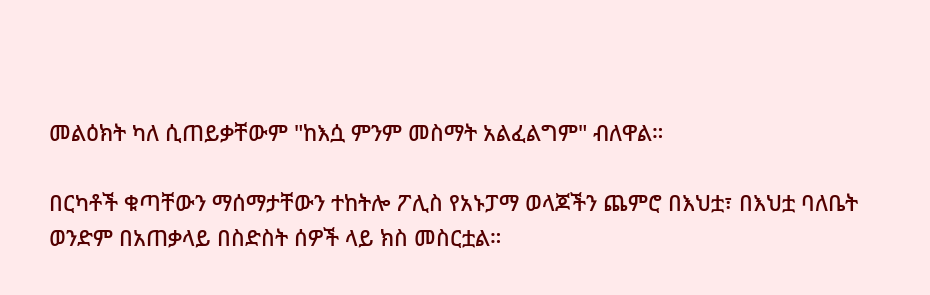መልዕክት ካለ ሲጠይቃቸውም "ከእሷ ምንም መስማት አልፈልግም" ብለዋል።

በርካቶች ቁጣቸውን ማሰማታቸውን ተከትሎ ፖሊስ የአኑፓማ ወላጆችን ጨምሮ በእህቷ፣ በእህቷ ባለቤት ወንድም በአጠቃላይ በስድስት ሰዎች ላይ ክስ መስርቷል።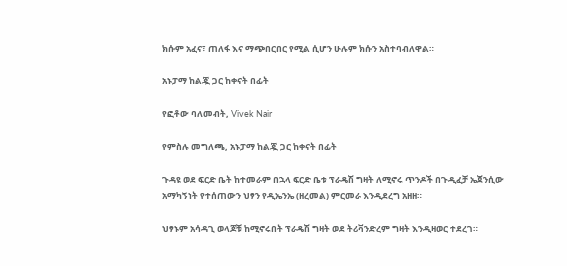ክሱም አፈና፣ ጠለፋ እና ማጭበርበር የሚል ሲሆን ሁሉም ክሱን አስተባብለዋል።

አኑፓማ ከልጇ ጋር ከቀናት በፊት

የፎቶው ባለመብት, Vivek Nair

የምስሉ መግለጫ, አኑፓማ ከልጇ ጋር ከቀናት በፊት

ጉዳዩ ወደ ፍርድ ቤት ከተመራም በኋላ ፍርድ ቤቱ ፕራዴሽ ግዛት ለሚኖሩ ጥንዶች በጉዲፈቻ ኤጀንሲው አማካኝነት የተሰጠውን ህፃን የዲኤንኤ (ዘረመል) ምርመራ እንዲደረግ አዘዘ።

ህፃኑም አሳዳጊ ወላጆቹ ከሚኖሩበት ፕራዴሽ ግዛት ወደ ትሪቫንድረም ግዛት እንዲዛወር ተደረገ።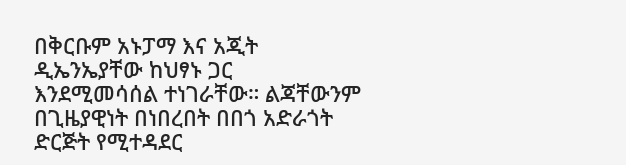በቅርቡም አኑፓማ እና አጂት ዲኤንኤያቸው ከህፃኑ ጋር እንደሚመሳሰል ተነገራቸው። ልጃቸውንም በጊዜያዊነት በነበረበት በበጎ አድራጎት ድርጅት የሚተዳደር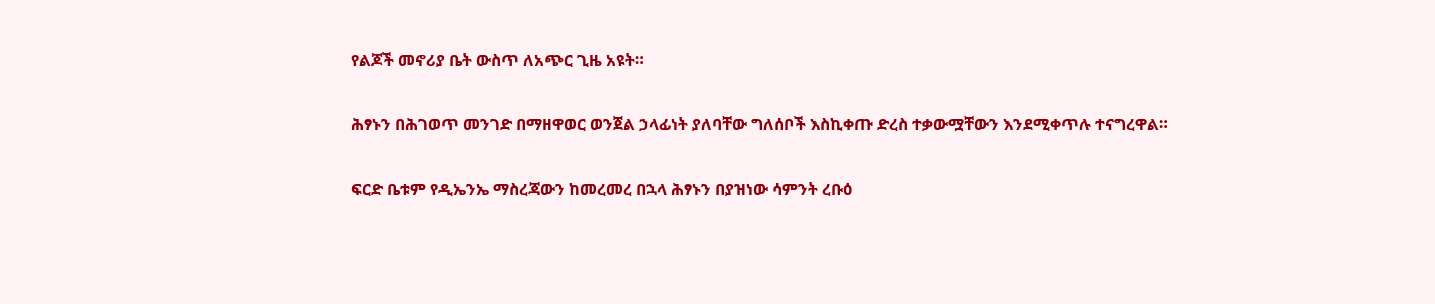የልጆች መኖሪያ ቤት ውስጥ ለአጭር ጊዜ አዩት።

ሕፃኑን በሕገወጥ መንገድ በማዘዋወር ወንጀል ኃላፊነት ያለባቸው ግለሰቦች እስኪቀጡ ድረስ ተቃውሟቸውን እንደሚቀጥሉ ተናግረዋል።

ፍርድ ቤቱም የዲኤንኤ ማስረጃውን ከመረመረ በኋላ ሕፃኑን በያዝነው ሳምንት ረቡዕ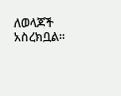ለወላጆች አስረክቧል።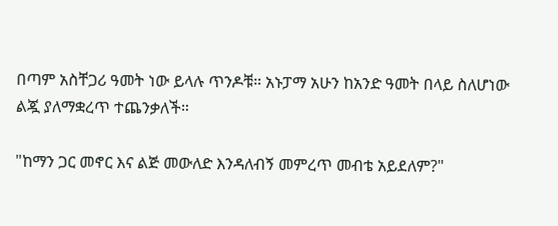በጣም አስቸጋሪ ዓመት ነው ይላሉ ጥንዶቹ። አኑፓማ አሁን ከአንድ ዓመት በላይ ስለሆነው ልጇ ያለማቋረጥ ተጨንቃለች።

"ከማን ጋር መኖር እና ልጅ መውለድ እንዳለብኝ መምረጥ መብቴ አይደለም?"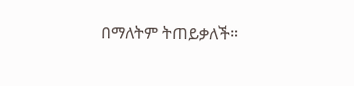በማለትም ትጠይቃለች።